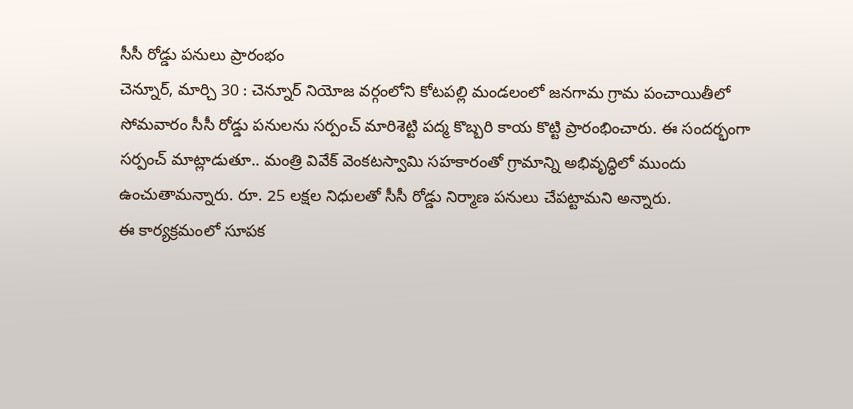సీసీ రోడ్డు పనులు ప్రారంభం
చెన్నూర్, మార్చి 30 : చెన్నూర్ నియోజ వర్గంలోని కోటపల్లి మండలంలో జనగామ గ్రామ పంచాయితీలో సోమవారం సీసీ రోడ్డు పనులను సర్పంచ్ మారిశెట్టి పద్మ కొబ్బరి కాయ కొట్టి ప్రారంభించారు. ఈ సందర్భంగా సర్పంచ్ మాట్లాడుతూ.. మంత్రి వివేక్ వెంకటస్వామి సహకారంతో గ్రామాన్ని అభివృద్ధిలో ముందు ఉంచుతామన్నారు. రూ. 25 లక్షల నిధులతో సీసీ రోడ్డు నిర్మాణ పనులు చేపట్టామని అన్నారు.
ఈ కార్యక్రమంలో సూపక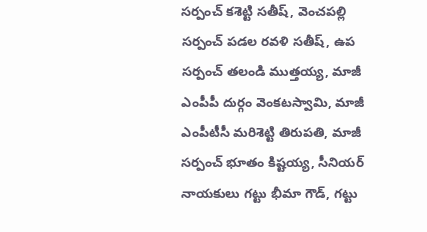సర్పంచ్ కశెట్టి సతీష్, వెంచపల్లి సర్పంచ్ పడల రవళి సతీష్, ఉప సర్పంచ్ తలండి ముత్తయ్య, మాజీ ఎంపీపీ దుర్గం వెంకటస్వామి, మాజీ ఎంపీటీసీ మరిశెట్టి తిరుపతి, మాజీ సర్పంచ్ భూతం కిష్టయ్య, సీనియర్ నాయకులు గట్టు భీమా గౌడ్, గట్టు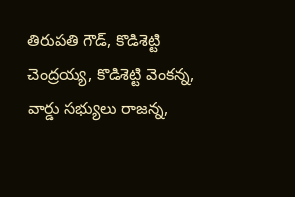తిరుపతి గౌడ్, కొడిశెట్టి చెంద్రయ్య, కొడిశెట్టి వెంకన్న, వార్డు సభ్యులు రాజన్న,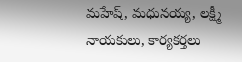మహేష్, మధునయ్య, లక్ష్మీ నాయకులు, కార్యకర్తలు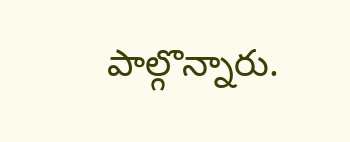పాల్గొన్నారు.